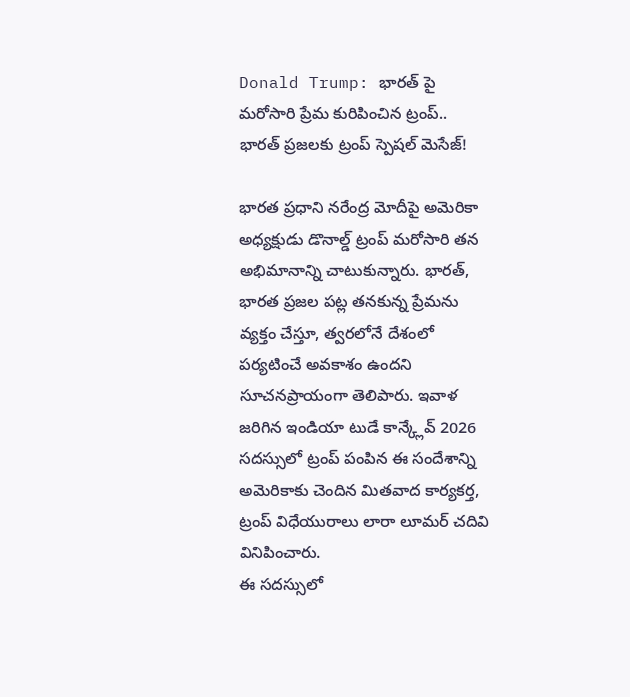Donald Trump: భారత్ పై మరోసారి ప్రేమ కురిపించిన ట్రంప్.. భారత్ ప్రజలకు ట్రంప్ స్పెషల్ మెసేజ్!

భారత ప్రధాని నరేంద్ర మోదీపై అమెరికా అధ్యక్షుడు డొనాల్డ్ ట్రంప్ మరోసారి తన అభిమానాన్ని చాటుకున్నారు. భారత్, భారత ప్రజల పట్ల తనకున్న ప్రేమను వ్యక్తం చేస్తూ, త్వరలోనే దేశంలో పర్యటించే అవకాశం ఉందని సూచనప్రాయంగా తెలిపారు. ఇవాళ జరిగిన ఇండియా టుడే కాన్క్లేవ్ 2026 సదస్సులో ట్రంప్ పంపిన ఈ సందేశాన్ని అమెరికాకు చెందిన మితవాద కార్యకర్త, ట్రంప్ విధేయురాలు లారా లూమర్ చదివి వినిపించారు.
ఈ సదస్సులో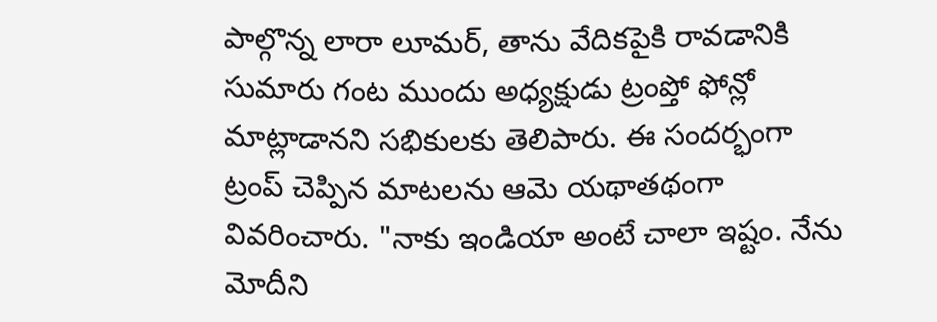పాల్గొన్న లారా లూమర్, తాను వేదికపైకి రావడానికి సుమారు గంట ముందు అధ్యక్షుడు ట్రంప్తో ఫోన్లో మాట్లాడానని సభికులకు తెలిపారు. ఈ సందర్భంగా ట్రంప్ చెప్పిన మాటలను ఆమె యథాతథంగా వివరించారు. "నాకు ఇండియా అంటే చాలా ఇష్టం. నేను మోదీని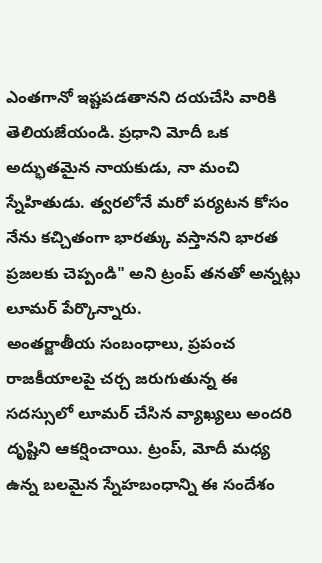ఎంతగానో ఇష్టపడతానని దయచేసి వారికి తెలియజేయండి. ప్రధాని మోదీ ఒక అద్భుతమైన నాయకుడు, నా మంచి స్నేహితుడు. త్వరలోనే మరో పర్యటన కోసం నేను కచ్చితంగా భారత్కు వస్తానని భారత ప్రజలకు చెప్పండి" అని ట్రంప్ తనతో అన్నట్లు లూమర్ పేర్కొన్నారు.
అంతర్జాతీయ సంబంధాలు, ప్రపంచ రాజకీయాలపై చర్చ జరుగుతున్న ఈ సదస్సులో లూమర్ చేసిన వ్యాఖ్యలు అందరి దృష్టిని ఆకర్షించాయి. ట్రంప్, మోదీ మధ్య ఉన్న బలమైన స్నేహబంధాన్ని ఈ సందేశం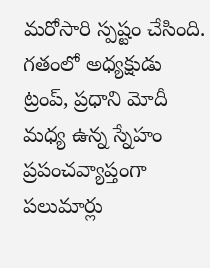మరోసారి స్పష్టం చేసింది.
గతంలో అధ్యక్షుడు ట్రంప్, ప్రధాని మోదీ మధ్య ఉన్న స్నేహం ప్రపంచవ్యాప్తంగా పలుమార్లు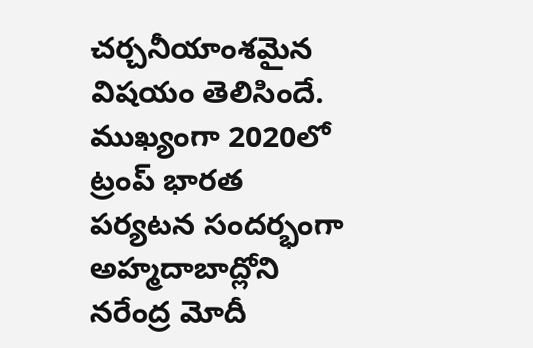చర్చనీయాంశమైన విషయం తెలిసిందే. ముఖ్యంగా 2020లో ట్రంప్ భారత పర్యటన సందర్భంగా అహ్మదాబాద్లోని నరేంద్ర మోదీ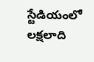స్టేడియంలో లక్షలాది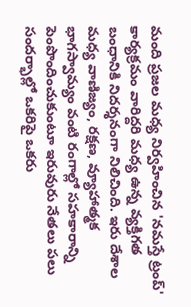మంది ప్రజల మధ్య నిర్వహించిన 'నమస్తే ట్రంప్' కార్యక్రమం వారిద్దరి మధ్య ఉన్న వ్యక్తిగత బంధానికి నిదర్శనంగా నిలిచింది. ఇరు దేశాల మధ్య వాణిజ్యం, రక్షణ, వ్యూహాత్మక భాగస్వామ్యం వంటి రంగాల్లో సహకారాన్ని పెంపొందించుకుంటూ ఇరువురు నేతలు పలు సందర్భాల్లో ఒకరిపై ఒకరు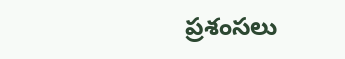ప్రశంసలు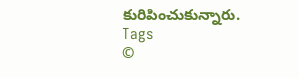కురిపించుకున్నారు.
Tags
©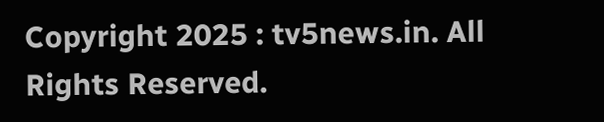Copyright 2025 : tv5news.in. All Rights Reserved.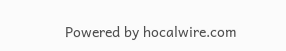Powered by hocalwire.com